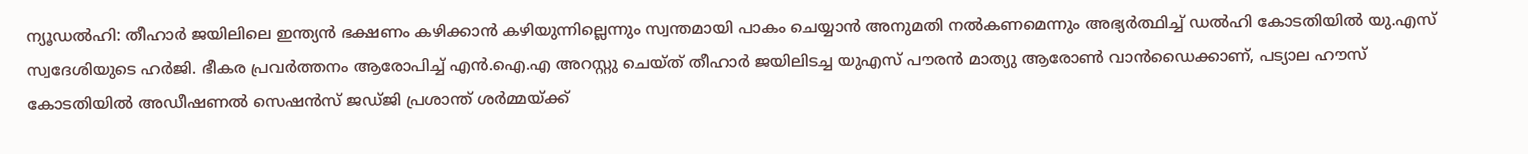ന്യൂഡൽഹി: തീഹാർ ജയിലിലെ ഇന്ത്യൻ ഭക്ഷണം കഴിക്കാൻ കഴിയുന്നില്ലെന്നും സ്വന്തമായി പാകം ചെയ്യാൻ അനുമതി നൽകണമെന്നും അഭ്യർത്ഥിച്ച് ഡൽഹി കോടതിയിൽ യു.എസ് സ്വദേശിയുടെ ഹർജി. ഭീകര പ്രവർത്തനം ആരോപിച്ച് എൻ.ഐ.എ അറസ്റ്റു ചെയ്ത് തീഹാർ ജയിലിടച്ച യുഎസ് പൗരൻ മാത്യു ആരോൺ വാൻഡൈക്കാണ്, പട്യാല ഹൗസ് കോടതിയിൽ അഡീഷണൽ സെഷൻസ് ജഡ്ജി പ്രശാന്ത് ശർമ്മയ്ക്ക്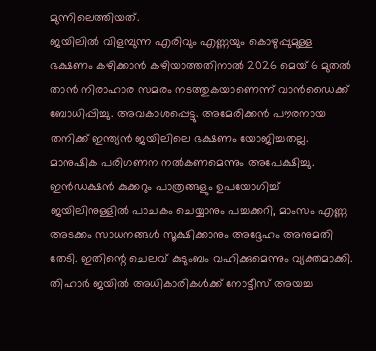മുന്നിലെത്തിയത്.
ജയിലിൽ വിളമ്പുന്ന എരിവും എണ്ണയും കൊഴുപ്പുമുള്ള ഭക്ഷണം കഴിക്കാൻ കഴിയാത്തതിനാൽ 2026 മെയ് 6 മുതൽ താൻ നിരാഹാര സമരം നടത്തുകയാണെന്ന് വാൻഡൈക്ക് ബോധിപ്പിച്ചു. അവകാശപ്പെട്ടു. അമേരിക്കൻ പൗരനായ തനിക്ക് ഇന്ത്യൻ ജയിലിലെ ഭക്ഷണം യോജിച്ചതല്ല. മാനുഷിക പരിഗണന നൽകണമെന്നും അപേക്ഷിച്ചു.
ഇൻഡക്ഷൻ കുക്കറും പാത്രങ്ങളും ഉപയോഗിച്ച് ജയിലിനുള്ളിൽ പാചകം ചെയ്യാനും പച്ചക്കറി, മാംസം എണ്ണ അടക്കം സാധനങ്ങൾ സൂക്ഷിക്കാനും അദ്ദേഹം അനുമതി തേടി. ഇതിന്റെ ചെലവ് കുടുംബം വഹിക്കുമെന്നും വ്യക്തമാക്കി. തിഹാർ ജയിൽ അധികാരികൾക്ക് നോട്ടീസ് അയച്ച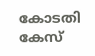കോടതി കേസ്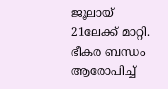ജൂലായ് 21ലേക്ക് മാറ്റി. ഭീകര ബന്ധം ആരോപിച്ച്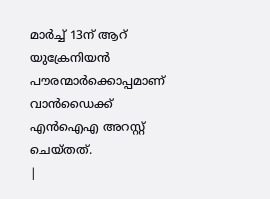മാർച്ച് 13ന് ആറ് യുക്രേനിയൻ പൗരന്മാർക്കൊപ്പമാണ് വാൻഡൈക്ക് എൻഐഎ അറസ്റ്റ് ചെയ്തത്.
|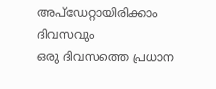അപ്ഡേറ്റായിരിക്കാം ദിവസവും
ഒരു ദിവസത്തെ പ്രധാന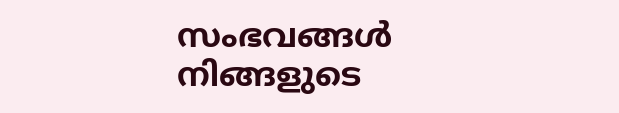സംഭവങ്ങൾ നിങ്ങളുടെ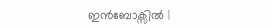ഇൻബോക്സിൽ |